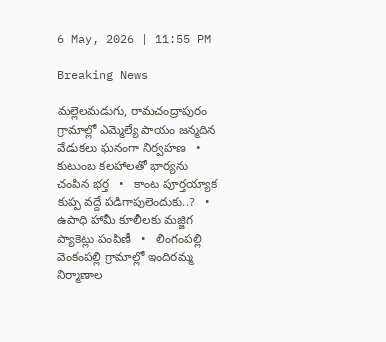6 May, 2026 | 11:55 PM

Breaking News

మల్లెలమడుగు, రామచంద్రాపురం గ్రామాల్లో ఎమ్మెల్యే పాయం జన్మదిన వేడుకలు ఘనంగా నిర్వహణ   •   కుటుంబ కలహాలతో భార్యను చంపిన భర్త   •   కాంట పూర్తయ్యాక కుప్ప వద్దే పడిగాపులెందుకు..?   •   ఉపాధి హామీ కూలీలకు మజ్జిగ ప్యాకెట్లు పంపిణీ   •   లింగంపల్లి వెంకంపల్లి గ్రామాల్లో ఇందిరమ్మ నిర్మాణాల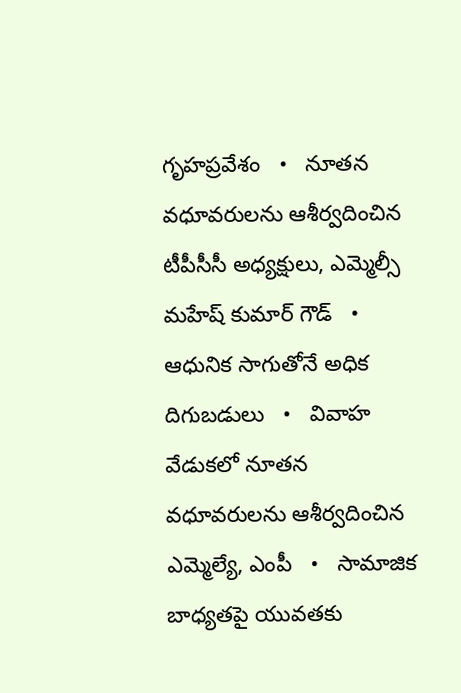గృహప్రవేశం   •   నూతన వధూవరులను ఆశీర్వదించిన టీపీసీసీ అధ్యక్షులు, ఎమ్మెల్సీ మహేష్ కుమార్ గౌడ్   •   ఆధునిక సాగుతోనే అధిక దిగుబడులు   •   వివాహ వేడుకలో నూతన వధూవరులను ఆశీర్వదించిన ఎమ్మెల్యే, ఎంపీ   •   సామాజిక బాధ్యతపై యువతకు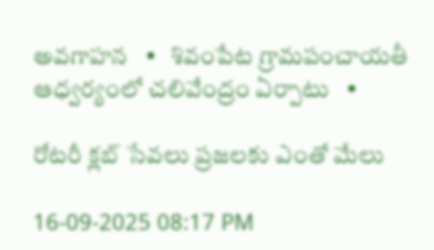అవగాహన   •   శివంపేట గ్రామపంచాయతీ ఆధ్వర్యంలో చలివేంద్రం ఏర్పాటు   •

రోటరీ క్లబ్ సేవలు ప్రజలకు ఎంతో మేలు

16-09-2025 08:17 PM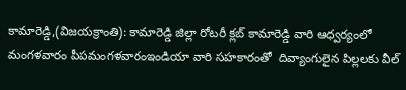కామారెడ్డి,(విజయక్రాంతి): కామారెడ్డి జిల్లా రోటరీ క్లబ్ కామారెడ్డి వారి ఆధ్వర్యంలో మంగళవారం పీపమంగళవారంఇండియా వారి సహకారంతో  దివ్యాంగులైన పిల్లలకు వీల్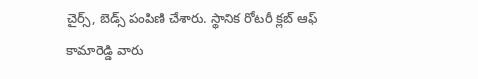చైర్స్, బెడ్స్ పంపిణి చేశారు. స్థానిక రోటరీ క్లబ్ ఆఫ్ కామారెడ్డి వారు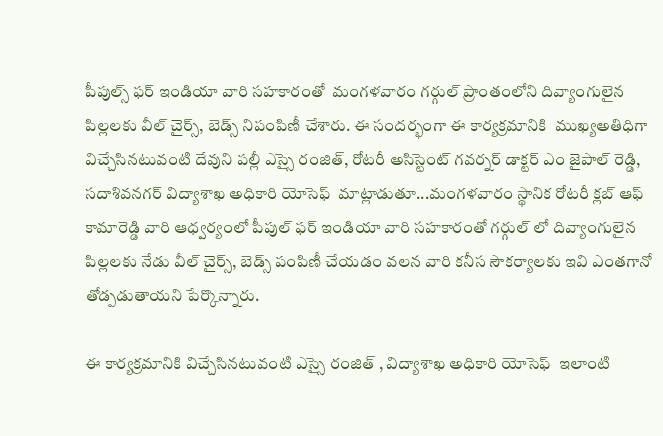పీపుల్స్ ఫర్ ఇండియా వారి సహకారంతో  మంగళవారం గర్గుల్ ప్రాంతంలోని దివ్యాంగులైన పిల్లలకు వీల్ చైర్స్, బెడ్స్ నిపంపిణీ చేశారు. ఈ సందర్భంగా ఈ కార్యక్రమానికి  ముఖ్యఅతిధిగా విచ్చేసినటువంటి దేవుని పల్లీ ఎస్సై రంజిత్, రోటరీ అసిస్టెంట్ గవర్నర్ డాక్టర్ ఎం జైపాల్ రెడ్డి, సదాశివనగర్ విద్యాశాఖ అధికారి యోసెఫ్  మాట్లాడుతూ...మంగళవారం స్థానిక రోటరీ క్లబ్ ఆఫ్ కామారెడ్డి వారి ఆధ్వర్యంలో పీపుల్ ఫర్ ఇండియా వారి సహకారంతో గర్గుల్ లో దివ్యాంగులైన పిల్లలకు నేడు వీల్ చైర్స్, బెడ్స్ పంపిణీ చేయడం వలన వారి కనీస సౌకర్యాలకు ఇవి ఎంతగానో తోడ్పడుతాయని పేర్కొన్నారు.

ఈ కార్యక్రమానికి విచ్చేసినటువంటి ఎస్సై రంజిత్ , విద్యాశాఖ అధికారి యోసెఫ్  ఇలాంటి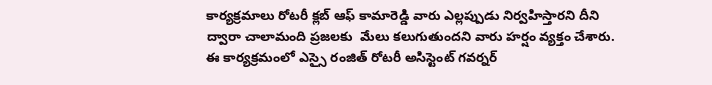కార్యక్రమాలు రోటరీ క్లబ్ ఆఫ్ కామారెడ్డి వారు ఎల్లప్పుడు నిర్వహిస్తారని దీని ద్వారా చాలామంది ప్రజలకు  మేలు కలుగుతుందని వారు హర్షం వ్యక్తం చేశారు. ఈ కార్యక్రమంలో ఎస్సై రంజిత్ రోటరీ అసిస్టెంట్ గవర్నర్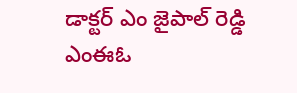డాక్టర్ ఎం జైపాల్ రెడ్డి ఎంఈఓ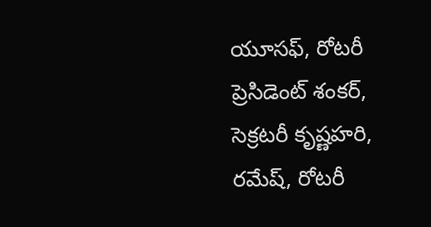యూసఫ్, రోటరీ ప్రెసిడెంట్ శంకర్,  సెక్రటరీ కృష్ణహరి,  రమేష్, రోటరీ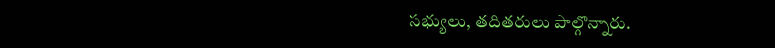సభ్యులు, తదితరులు పాల్గొన్నారు.